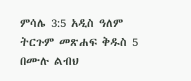ምሳሌ 3:5 አዲስ ዓለም ትርጉም መጽሐፍ ቅዱስ 5 በሙሉ ልብህ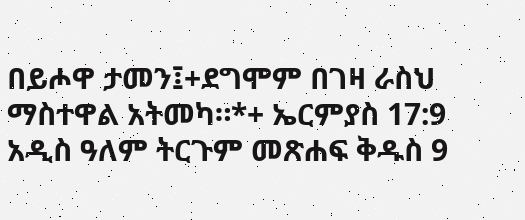በይሖዋ ታመን፤+ደግሞም በገዛ ራስህ ማስተዋል አትመካ።*+ ኤርምያስ 17:9 አዲስ ዓለም ትርጉም መጽሐፍ ቅዱስ 9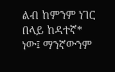ልብ ከምንም ነገር በላይ ከዳተኛ* ነው፤ ማንኛውንም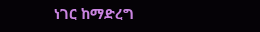ነገር ከማድረግ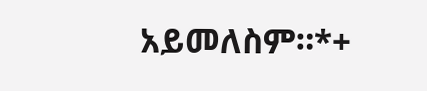አይመለስም።*+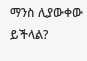ማንስ ሊያውቀው ይችላል?